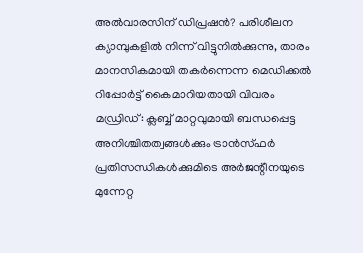അൽവാരസിന് ഡിപ്രഷൻ? പരിശീലന ക്യാമ്പുകളിൽ നിന്ന് വിട്ടുനിൽക്കുന്നു, താരം മാനസികമായി തകർന്നെന്ന മെഡിക്കൽ റിപ്പോർട്ട് കൈമാറിയതായി വിവരം
മഡ്രിഡ്: ക്ലബ്ബ് മാറ്റവുമായി ബന്ധപ്പെട്ട അനിശ്ചിതത്വങ്ങൾക്കും ട്രാൻസ്ഫർ പ്രതിസന്ധികൾക്കുമിടെ അർജന്റീനയുടെ മുന്നേറ്റ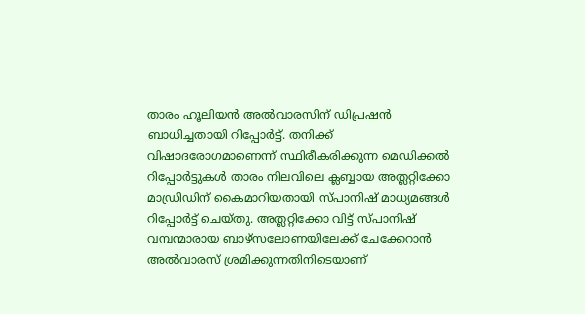താരം ഹൂലിയൻ അൽവാരസിന് ഡിപ്രഷൻ ബാധിച്ചതായി റിപ്പോർട്ട്. തനിക്ക് വിഷാദരോഗമാണെന്ന് സ്ഥിരീകരിക്കുന്ന മെഡിക്കൽ റിപ്പോർട്ടുകൾ താരം നിലവിലെ ക്ലബ്ബായ അത്ലറ്റിക്കോ മാഡ്രിഡിന് കൈമാറിയതായി സ്പാനിഷ് മാധ്യമങ്ങൾ റിപ്പോർട്ട് ചെയ്തു. അത്ലറ്റിക്കോ വിട്ട് സ്പാനിഷ് വമ്പന്മാരായ ബാഴ്സലോണയിലേക്ക് ചേക്കേറാൻ അൽവാരസ് ശ്രമിക്കുന്നതിനിടെയാണ്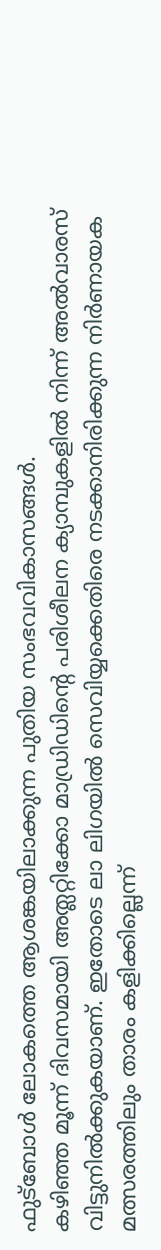ഫുട്ബോൾ ലോകത്തെ ആശങ്കയിലാക്കുന്ന പുതിയ സംഭവവികാസങ്ങൾ.
കഴിഞ്ഞ മൂന്ന് ദിവസമായി അത്ലറ്റിക്കോ മാഡ്രിഡിന്റെ പരിശീലന ക്യാമ്പുകളിൽ നിന്ന് അൽവാരസ് വിട്ടുനിൽക്കുകയാണ്. ഇതോടെ ലാ ലിഗയിൽ സെവിയ്യക്കെതിരെ നടക്കാനിരിക്കുന്ന നിർണായക മത്സരത്തിലും താരം കളിക്കില്ലെന്ന്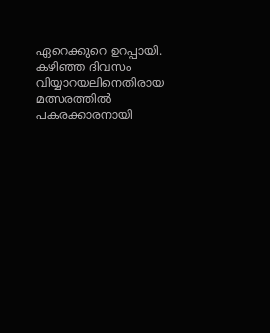ഏറെക്കുറെ ഉറപ്പായി. കഴിഞ്ഞ ദിവസം വിയ്യാറയലിനെതിരായ മത്സരത്തിൽ പകരക്കാരനായി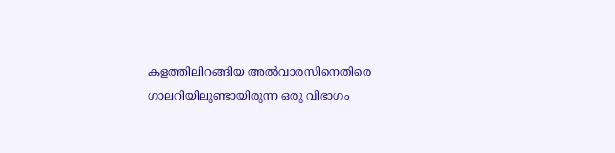കളത്തിലിറങ്ങിയ അൽവാരസിനെതിരെ ഗാലറിയിലുണ്ടായിരുന്ന ഒരു വിഭാഗം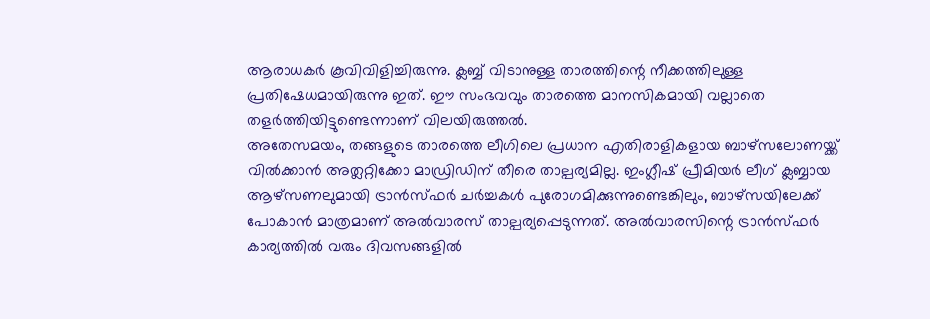ആരാധകർ കൂവിവിളിച്ചിരുന്നു. ക്ലബ്ബ് വിടാനുള്ള താരത്തിന്റെ നീക്കത്തിലുള്ള പ്രതിഷേധമായിരുന്നു ഇത്. ഈ സംഭവവും താരത്തെ മാനസികമായി വല്ലാതെ തളർത്തിയിട്ടുണ്ടെന്നാണ് വിലയിരുത്തൽ.
അതേസമയം, തങ്ങളുടെ താരത്തെ ലീഗിലെ പ്രധാന എതിരാളികളായ ബാഴ്സലോണയ്ക്ക് വിൽക്കാൻ അത്ലറ്റിക്കോ മാഡ്രിഡിന് തീരെ താല്പര്യമില്ല. ഇംഗ്ലീഷ് പ്രീമിയർ ലീഗ് ക്ലബ്ബായ ആഴ്സണലുമായി ട്രാൻസ്ഫർ ചർച്ചകൾ പുരോഗമിക്കുന്നുണ്ടെങ്കിലും, ബാഴ്സയിലേക്ക് പോകാൻ മാത്രമാണ് അൽവാരസ് താല്പര്യപ്പെടുന്നത്. അൽവാരസിന്റെ ട്രാൻസ്ഫർ കാര്യത്തിൽ വരും ദിവസങ്ങളിൽ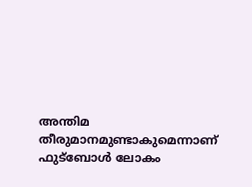അന്തിമ തീരുമാനമുണ്ടാകുമെന്നാണ് ഫുട്ബോൾ ലോകം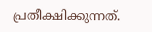പ്രതീക്ഷിക്കുന്നത്.